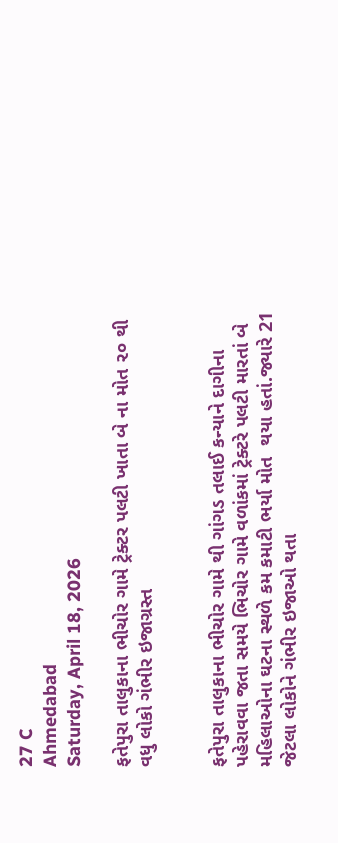27 C
Ahmedabad
Saturday, April 18, 2026

ફતેપુરા તાલુકાના ભીચોર ગામે ટ્રેક્ટર પલટી ખાતા બે ના મોત ૨૦ થી વધુ લોકો ગંભીર ઇજાગ્રસ્ત


ફતેપુરા તાલુકાના ભીચોર ગામે થી ગાંગડ તલાઈ કન્યાને દાગીના પહેરાવવા જતા સમયે ભિચોર ગામે વળાંકમાં ટ્રેક્ટરે પલટી મારતાં બે મહિલાઓના ઘટના સ્થળે કમ કમાટી ભર્યા મોત  થયા હતાં.જ્યારે 21 જેટલા લોકોને ગંભીર ઇજાઓ થતા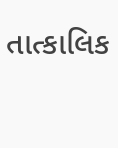તાત્કાલિક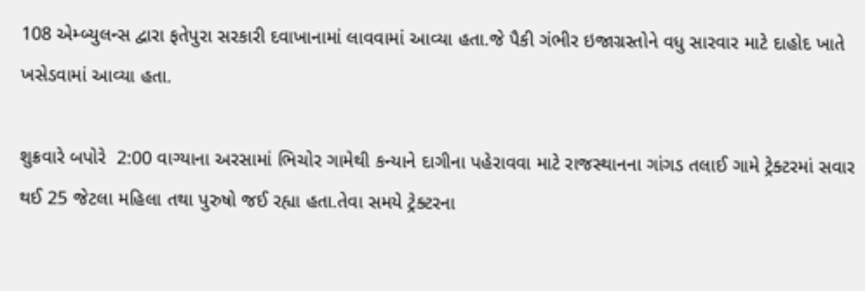108 એમ્બ્યુલન્સ દ્વારા ફતેપુરા સરકારી દવાખાનામાં લાવવામાં આવ્યા હતા.જે પૈકી ગંભીર ઇજાગ્રસ્તોને વધુ સારવાર માટે દાહોદ ખાતે ખસેડવામાં આવ્યા હતા.

શુક્રવારે બપોરે  2:00 વાગ્યાના અરસામાં ભિચોર ગામેથી કન્યાને દાગીના પહેરાવવા માટે રાજસ્થાનના ગાંગડ તલાઈ ગામે ટ્રેક્ટરમાં સવાર થઈ 25 જેટલા મહિલા તથા પુરુષો જઈ રહ્યા હતા.તેવા સમયે ટ્રેક્ટરના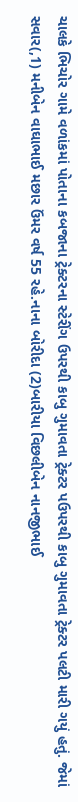ચાલકે ભિચોર ગામે વળાંકમાં પોતાના કબજાના ટ્રેક્ટરના સ્ટેરીંગ ઉપરથી કાબુ ગુમાવતા ટ્રેક્ટર પઉપરથી કાબુ ગુમાવતા ટ્રેક્ટર પલટી મારી ગયું હતું. જેમાં સવાર(,1) મનીબેન વાઘાભાઈ મછાર ઉંમર વર્ષ 55 રહે.નાના બોરીદા (2)બારીયા વિછલીબેન નાનજીભાઈ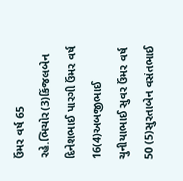ઉંમર વર્ષ 65 રહે.ભિચોર(3)કિંજલબેન દિનેશભાઈ પારગી ઉંમર વર્ષ 16(4)અબજીભાઈ ચુનીયાભાઈ સુવર ઉંમર વર્ષ 50 (5)સુરતાબેન વસંતભાઈ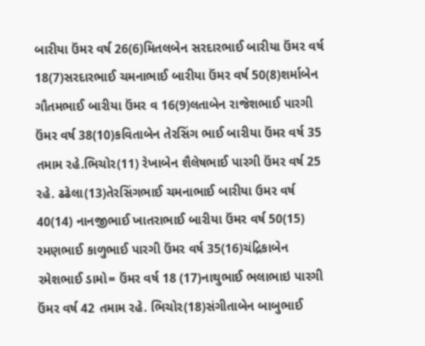બારીયા ઉંમર વર્ષ 26(6)મિતલબેન સરદારભાઈ બારીયા ઉંમર વર્ષ 18(7)સરદારભાઈ ચમનાભાઈ બારીયા ઉંમર વર્ષ 50(8)શર્માબેન ગૌતમભાઈ બારીયા ઉંમર વ 16(9)લતાબેન રાજેશભાઈ પારગી ઉંમર વર્ષ 38(10)કવિતાબેન તેરસિંગ ભાઈ બારીયા ઉંમર વર્ષ 35 તમામ રહે.ભિચોર(11) રેખાબેન શૈલેષભાઈ પારગી ઉંમર વર્ષ 25 રહે. ઢઢેલા(13)તેરસિંગભાઈ ચમનાભાઈ બારીયા ઉમર વર્ષ 40(14) નાનજીભાઈ ખાતરાભાઈ બારીયા ઉંમર વર્ષ 50(15) રમણભાઈ કાળુભાઈ પારગી ઉંમર વર્ષ 35(16)ચંદ્રિકાબેન રમેશભાઈ ડામો= ઉંમર વર્ષ 18 (17)નાથુભાઈ ભલાભાઇ પારગી ઉંમર વર્ષ 42 તમામ રહે. ભિચોર(18)સંગીતાબેન બાબુભાઈ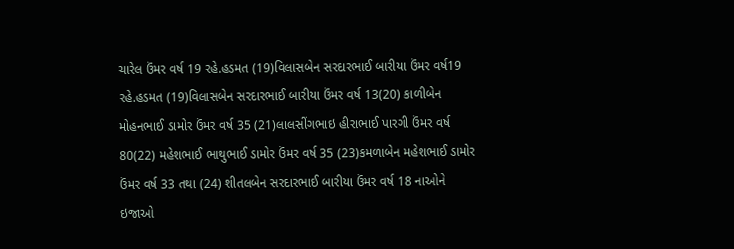ચારેલ ઉંમર વર્ષ 19 રહે.હડમત (19)વિલાસબેન સરદારભાઈ બારીયા ઉંમર વર્ષ19 રહે.હડમત (19)વિલાસબેન સરદારભાઈ બારીયા ઉંમર વર્ષ 13(20) કાળીબેન મોહનભાઈ ડામોર ઉંમર વર્ષ 35 (21)લાલસીંગભાઇ હીરાભાઈ પારગી ઉંમર વર્ષ 80(22) મહેશભાઈ ભાથુભાઈ ડામોર ઉંમર વર્ષ 35 (23)કમળાબેન મહેશભાઈ ડામોર ઉંમર વર્ષ 33 તથા (24) શીતલબેન સરદારભાઈ બારીયા ઉંમર વર્ષ 18 નાઓને ઇજાઓ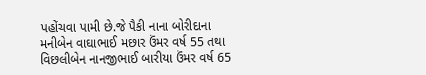પહોંચવા પામી છે.જે પૈકી નાના બોરીદાના મનીબેન વાઘાભાઈ મછાર ઉંમર વર્ષ 55 તથા વિછલીબેન નાનજીભાઈ બારીયા ઉંમર વર્ષ 65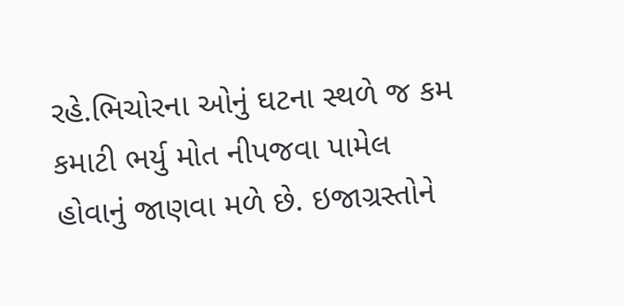રહે.ભિચોરના ઓનું ઘટના સ્થળે જ કમ કમાટી ભર્યુ મોત નીપજવા પામેલ હોવાનું જાણવા મળે છે. ઇજાગ્રસ્તોને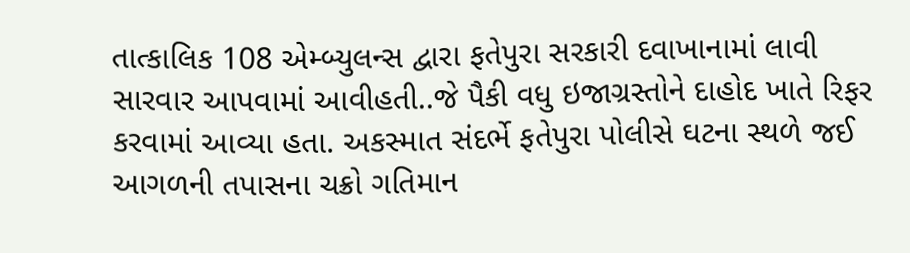તાત્કાલિક 108 એમ્બ્યુલન્સ દ્વારા ફતેપુરા સરકારી દવાખાનામાં લાવી સારવાર આપવામાં આવીહતી..જે પૈકી વધુ ઇજાગ્રસ્તોને દાહોદ ખાતે રિફર કરવામાં આવ્યા હતા. અકસ્માત સંદર્ભે ફતેપુરા પોલીસે ઘટના સ્થળે જઈ આગળની તપાસના ચક્રો ગતિમાન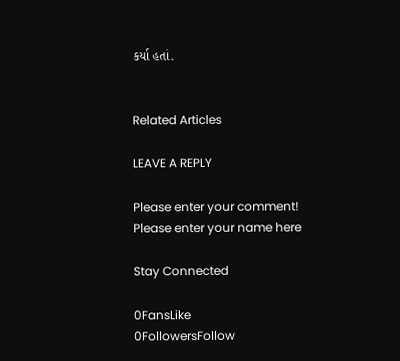કર્યા હતાં.


Related Articles

LEAVE A REPLY

Please enter your comment!
Please enter your name here

Stay Connected

0FansLike
0FollowersFollow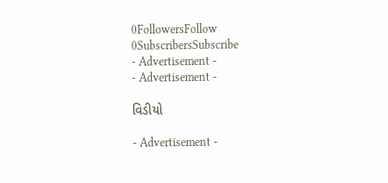0FollowersFollow
0SubscribersSubscribe
- Advertisement -
- Advertisement -

વિડીયો

- Advertisement -